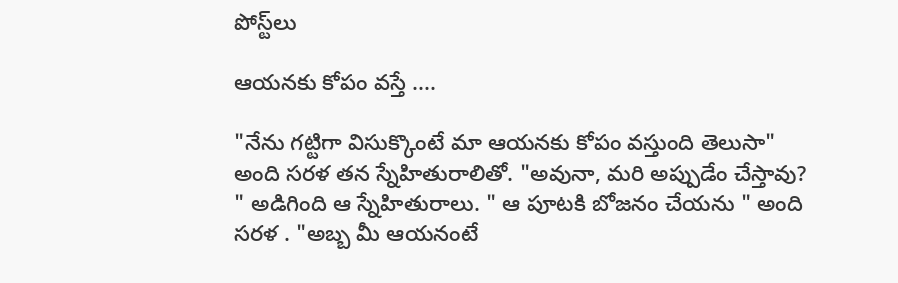పోస్ట్‌లు

ఆయనకు కోపం వస్తే ....

"నేను గట్టిగా విసుక్కొంటే మా ఆయనకు కోపం వస్తుంది తెలుసా" అంది సరళ తన స్నేహితురాలితో. "అవునా, మరి అప్పుడేం చేస్తావు? " అడిగింది ఆ స్నేహితురాలు. " ఆ పూటకి బోజనం చేయను " అంది సరళ . "అబ్బ మీ ఆయనంటే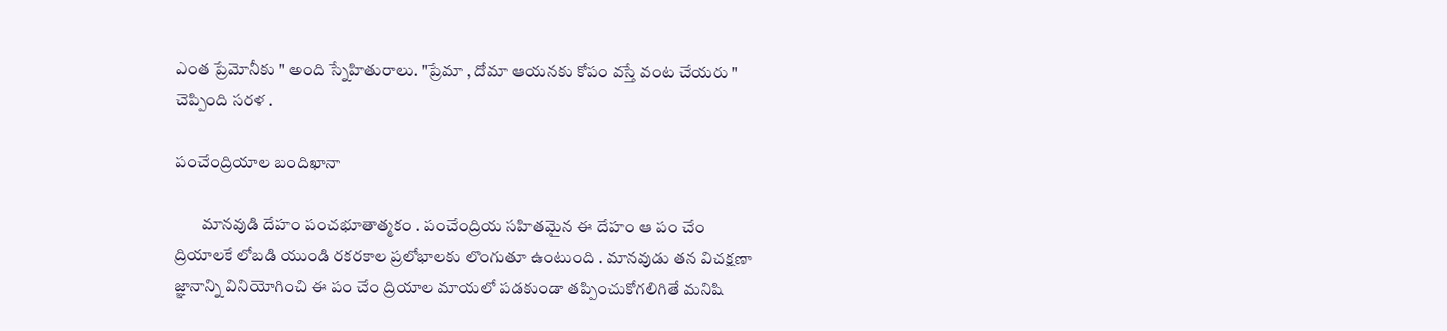ఎంత ప్రేమోనీకు " అంది స్నేహితురాలు. "ప్రేమా , దోమా ఆయనకు కోపం వస్తే వంట చేయరు " చెప్పింది సరళ .

పంచేంద్రియాల బందిఖానా

        మానవుడి దేహం పంచభూతాత్మకం . పంచేంద్రియ సహితమైన ఈ దేహం ఆ పం చేం ద్రియాలకే లోబడి యుండి రకరకాల ప్రలోభాలకు లొంగుతూ ఉంటుంది . మానవుడు తన విచక్షణా జ్ఞానాన్ని వినియోగించి ఈ పం చేం ద్రియాల మాయలో పడకుండా తప్పించుకోగలిగితే మనిషి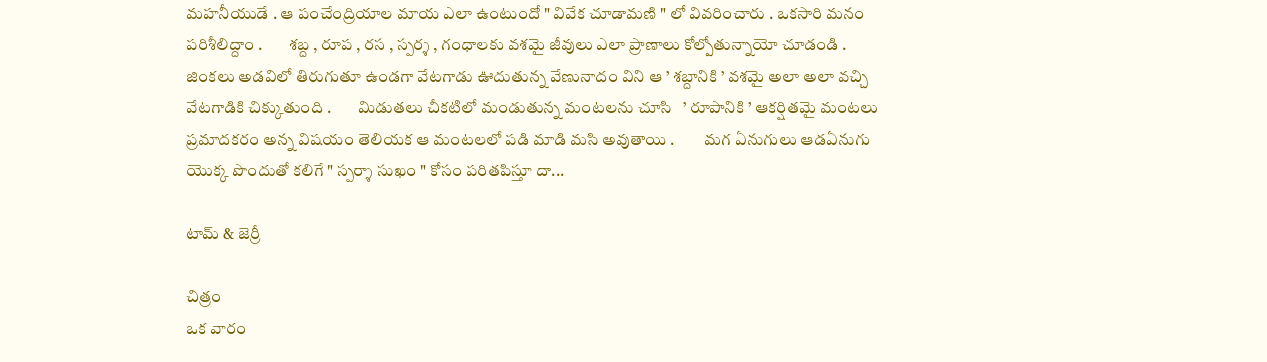మహనీయుడే . ఆ పంచేంద్రియాల మాయ ఎలా ఉంటుందో " వివేక చూడామణి " లో వివరించారు . ఒకసారి మనం పరిశీలిద్దాం .        శబ్ద , రూప , రస , స్పర్శ , గంధాలకు వశమై జీవులు ఎలా ప్రాణాలు కోల్పోతున్నాయో చూడండి .        జింకలు అడవిలో తిరుగుతూ ఉండగా వేటగాడు ఊదుతున్న వేణునాదం విని ఆ ’ శబ్దానికి ’ వశమై అలా అలా వచ్చి వేటగాడికి చిక్కుతుంది .        మిడుతలు చీకటిలో మండుతున్న మంటలను చూసి   ’ రూపానికి ’ ఆకర్షితమై మంటలు ప్రమాదకరం అన్న విషయం తెలియక ఆ మంటలలో పడి మాడి మసి అవుతాయి .         మగ ఏనుగులు ఆడఏనుగు యొక్క పొందుతో కలిగే " స్పర్శా సుఖం " కోసం పరితపిస్తూ దా...

టామ్ & జెర్రీ

చిత్రం
ఒక వారం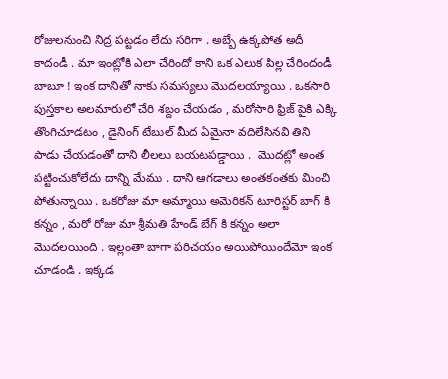రోజులనుంచి నిద్ర పట్టడం లేదు సరిగా . అబ్బే ఉక్కపోత అదీ కాదండీ . మా ఇంట్లోకి ఎలా చేరిందో కాని ఒక ఎలుక పిల్ల చేరిందండీ బాబూ ! ఇంక దానితో నాకు సమస్యలు మొదలయ్యాయి . ఒకసారి పుస్తకాల అలమారులో చేరి శబ్దం చేయడం , మరోసారి ఫ్రిజ్ పైకి ఎక్కి తొంగిచూడటం , డైనింగ్ టేబుల్ మీద ఏమైనా వదిలేసినవి తిని పాడు చేయడంతో దాని లీలలు బయటపడ్డాయి .  మొదట్లో అంత పట్టించుకోలేదు దాన్ని మేము . దాని ఆగడాలు అంతకంతకు మించి పోతున్నాయి . ఒకరోజు మా అమ్మాయి అమెరికన్ టూరిస్టర్ బాగ్ కి కన్నం , మరో రోజు మా శ్రీమతి హేండ్ బేగ్ కి కన్నం అలా మొదలయింది . ఇల్లంతా బాగా పరిచయం అయిపోయిందేమో ఇంక చూడండి . ఇక్కడ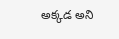అక్కడ అని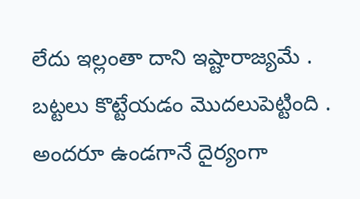లేదు ఇల్లంతా దాని ఇష్టారాజ్యమే . బట్టలు కొట్టేయడం మొదలుపెట్టింది . అందరూ ఉండగానే దైర్యంగా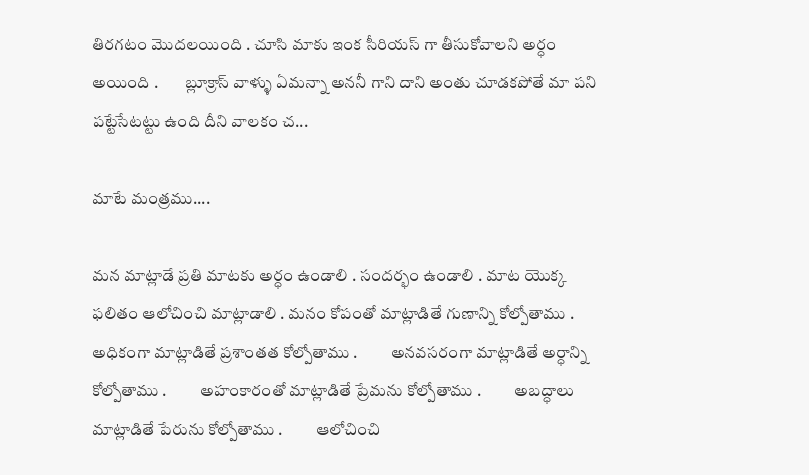తిరగటం మొదలయింది . చూసి మాకు ఇంక సీరియస్ గా తీసుకోవాలని అర్ధం అయింది .        బ్లూక్రాస్ వాళ్ళు ఏమన్నా అననీ గాని దాని అంతు చూడకపోతే మా పని పట్టేసేటట్టు ఉంది దీని వాలకం చ...

మాటే మంత్రము....

మన మాట్లాడే ప్రతి మాటకు అర్ధం ఉండాలి . సందర్భం ఉండాలి . మాట యొక్క ఫలితం ఆలోచించి మాట్లాడాలి . మనం కోపంతో మాట్లాడితే గుణాన్ని కోల్పోతాము .          అధికంగా మాట్లాడితే ప్రశాంతత కోల్పోతాము .          అనవసరంగా మాట్లాడితే అర్ధాన్ని కోల్పోతాము .          అహంకారంతో మాట్లాడితే ప్రేమను కోల్పోతాము .          అబద్ధాలు మాట్లాడితే పేరును కోల్పోతాము .          ఆలోచించి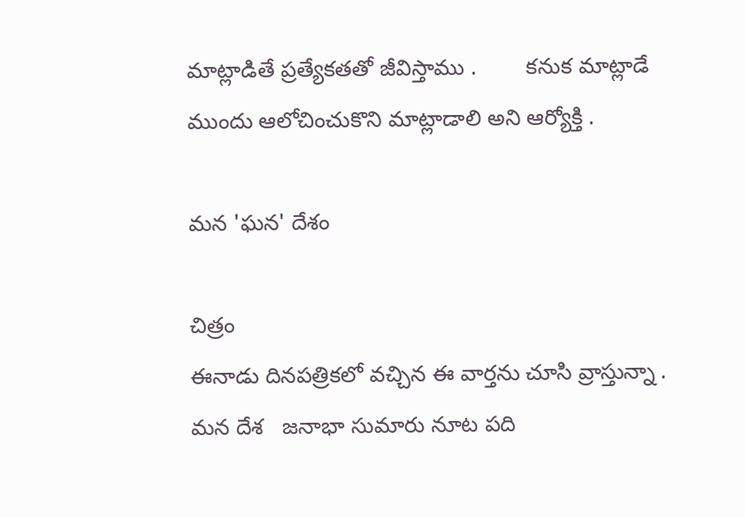మాట్లాడితే ప్రత్యేకతతో జీవిస్తాము .        కనుక మాట్లాడే ముందు ఆలోచించుకొని మాట్లాడాలి అని ఆర్యోక్తి .

మన 'ఘన' దేశం

చిత్రం
ఈనాడు దినపత్రికలో వచ్చిన ఈ వార్తను చూసి వ్రాస్తున్నా . మన దేశ   జనాభా సుమారు నూట పది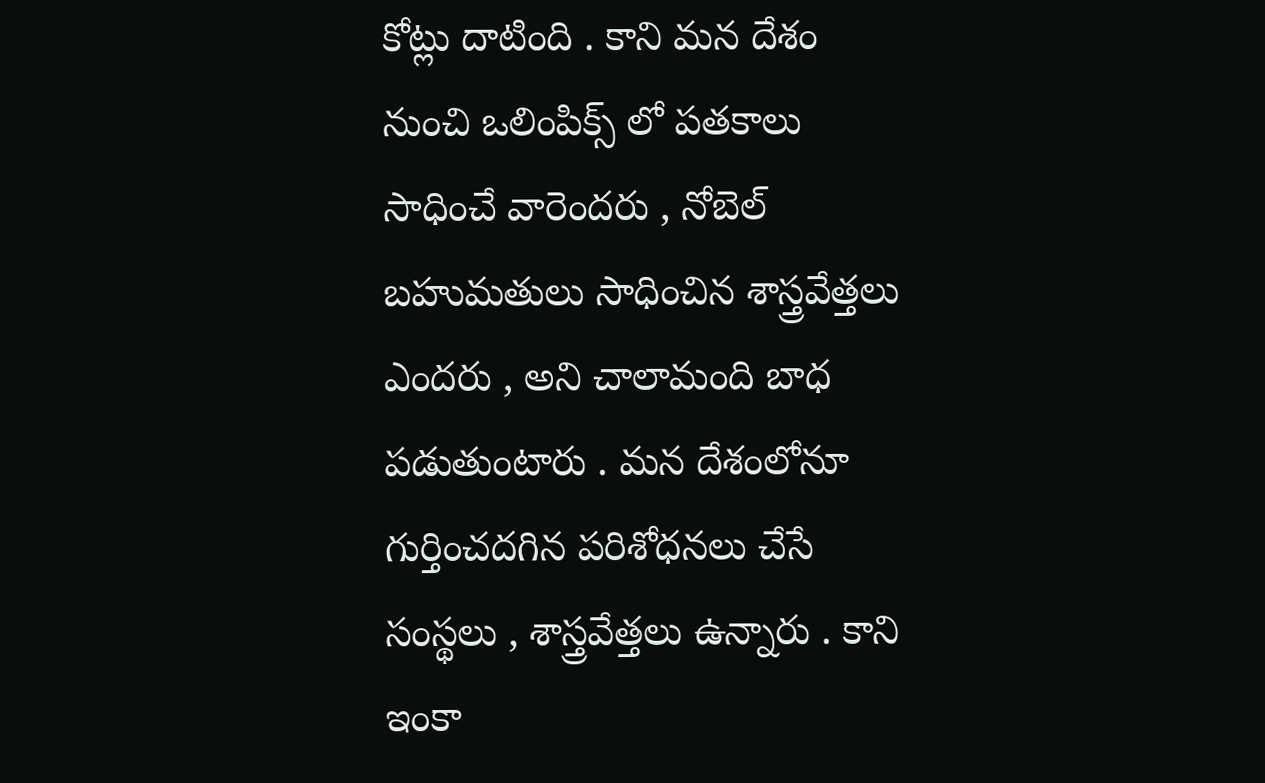కోట్లు దాటింది . కాని మన దేశం నుంచి ఒలింపిక్స్ లో పతకాలు సాధించే వారెందరు , నోబెల్ బహుమతులు సాధించిన శాస్త్రవేత్తలు ఎందరు , అని చాలామంది బాధ పడుతుంటారు . మన దేశంలోనూ గుర్తించదగిన పరిశోధనలు చేసే సంస్థలు , శాస్త్రవేత్తలు ఉన్నారు . కాని ఇంకా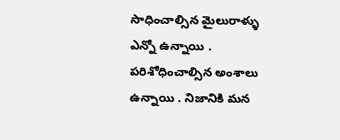సాధించాల్సిన మైలురాళ్ళు ఎన్నో ఉన్నాయి . పరిశోధించాల్సిన అంశాలు ఉన్నాయి . నిజానికి మన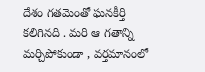దేశం గతమెంతో ఘనకీర్తి కలిగినది . మరి ఆ గతాన్ని మర్చిపోకుండా , వర్తమానంలో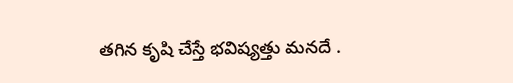తగిన కృషి చేస్తే భవిష్యత్తు మనదే .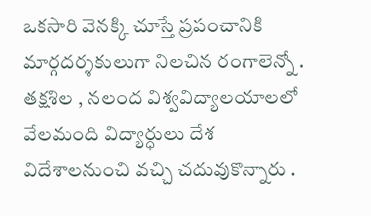ఒకసారి వెనక్కి చూస్తే ప్రపంచానికి మార్గదర్శకులుగా నిలచిన రంగాలెన్నో .        తక్షశిల , నలంద విశ్వవిద్యాలయాలలో వేలమంది విద్యార్ధులు దేశ విదేశాలనుంచి వచ్చి చదువుకొన్నారు .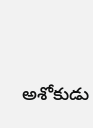అశోకుడు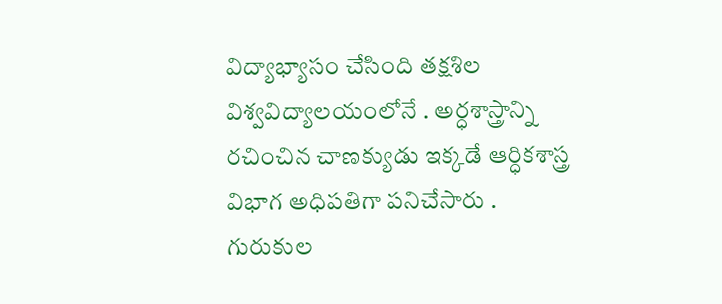విద్యాభ్యాసం చేసింది తక్షశిల విశ్వవిద్యాలయంలోనే . అర్ధశాస్త్రాన్ని రచించిన చాణక్యుడు ఇక్కడే ఆర్ధికశాస్త్ర విభాగ అధిపతిగా పనిచేసారు . గురుకుల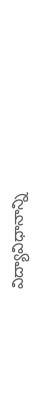విద్యావిధానాన్ని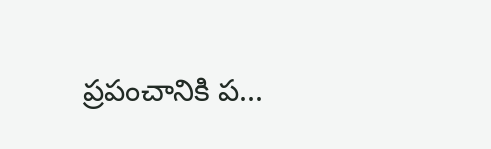ప్రపంచానికి ప...